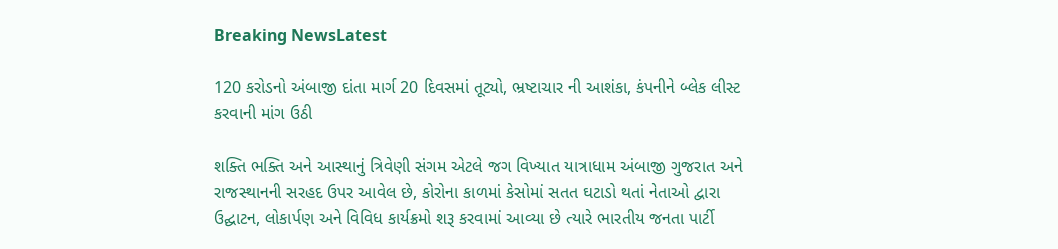Breaking NewsLatest

120 કરોડનો અંબાજી દાંતા માર્ગ 20 દિવસમાં તૂટ્યો, ભ્રષ્ટાચાર ની આશંકા, કંપનીને બ્લેક લીસ્ટ કરવાની માંગ ઉઠી

શક્તિ ભક્તિ અને આસ્થાનું ત્રિવેણી સંગમ એટલે જગ વિખ્યાત યાત્રાધામ અંબાજી ગુજરાત અને રાજસ્થાનની સરહદ ઉપર આવેલ છે, કોરોના કાળમાં કેસોમાં સતત ઘટાડો થતાં નેતાઓ દ્વારા ઉદ્ઘાટન, લોકાર્પણ અને વિવિધ કાર્યક્રમો શરૂ કરવામાં આવ્યા છે ત્યારે ભારતીય જનતા પાર્ટી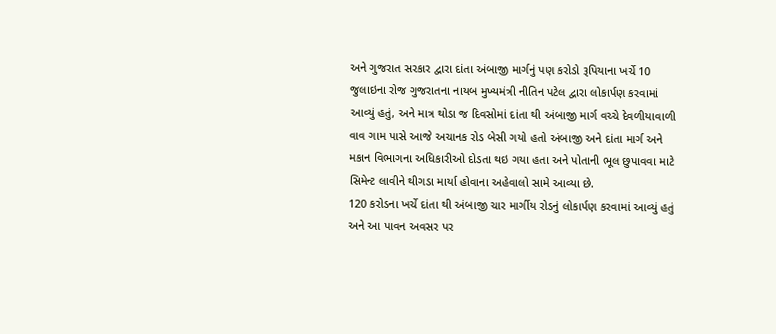અને ગુજરાત સરકાર દ્વારા દાંતા અંબાજી માર્ગનું પણ કરોડો રૂપિયાના ખર્ચે 10 જુલાઇના રોજ ગુજરાતના નાયબ મુખ્યમંત્રી નીતિન પટેલ દ્વારા લોકાર્પણ કરવામાં આવ્યું હતું, અને માત્ર થોડા જ દિવસોમાં દાંતા થી અંબાજી માર્ગ વચ્ચે દેવળીયાવાળી વાવ ગામ પાસે આજે અચાનક રોડ બેસી ગયો હતો અંબાજી અને દાંતા માર્ગ અને મકાન વિભાગના અધિકારીઓ દોડતા થઇ ગયા હતા અને પોતાની ભૂલ છુપાવવા માટે સિમેન્ટ લાવીને થીગડા માર્યા હોવાના અહેવાલો સામે આવ્યા છે.
120 કરોડના ખર્ચે દાંતા થી અંબાજી ચાર માર્ગીય રોડનું લોકાર્પણ કરવામાં આવ્યું હતું અને આ પાવન અવસર પર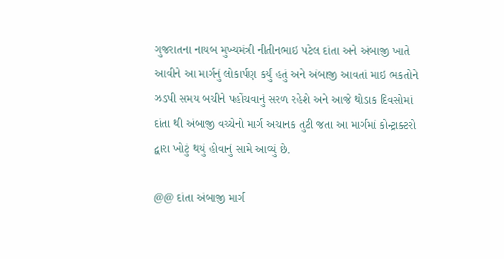ગુજરાતના નાયબ મુખ્યમંત્રી નીતીનભાઇ પટેલ દાંતા અને અંબાજી ખાતે આવીને આ માર્ગનું લોકાર્પણ કર્યું હતું અને અંબાજી આવતાં માઇ ભકતોને ઝડપી સમય બચીને પહોંચવાનું સરળ રહેશે અને આજે થોડાક દિવસોમાં દાંતા થી અંબાજી વચ્ચેનો માર્ગ અચાનક તુટી જતા આ માર્ગમાં કોન્ટ્રાક્ટરો દ્વારા ખોટું થયું હોવાનું સામે આવ્યું છે.

@@ દાંતા અંબાજી માર્ગ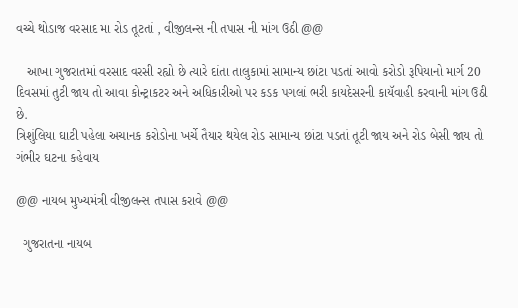વચ્ચે થોડાજ વરસાદ મા રોડ તૂટતાં , વીજીલન્સ ની તપાસ ની માંગ ઉઠી @@

   આખા ગુજરાતમાં વરસાદ વરસી રહ્યો છે ત્યારે દાંતા તાલુકામાં સામાન્ય છાંટા પડતાં આવો કરોડો રૂપિયાનો માર્ગ 20 દિવસમાં તુટી જાય તો આવા કોન્ટ્રાકટર અને અધિકારીઓ પર કડક પગલાં ભરી કાયદેસરની કાયૅવાહી કરવાની માંગ ઉઠી છે.
ત્રિશુંલિયા ઘાટી પહેલા અચાનક કરોડોના ખર્ચે તૈયાર થયેલ રોડ સામાન્ય છાંટા પડતાં તૂટી જાય અને રોડ બેસી જાય તો ગંભીર ઘટના કહેવાય

@@ નાયબ મુખ્યમંત્રી વીજીલન્સ તપાસ કરાવે @@

  ગુજરાતના નાયબ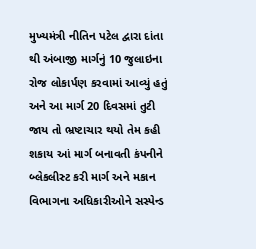મુખ્યમંત્રી નીતિન પટેલ દ્વારા દાંતા થી અંબાજી માર્ગનું 10 જુલાઇના રોજ લોકાર્પણ કરવામાં આવ્યું હતું અને આ માર્ગ 20 દિવસમાં તુટી જાય તો ભ્રષ્ટાચાર થયો તેમ કહી શકાય આં માર્ગ બનાવતી કંપનીને બ્લેકલીસ્ટ કરી માર્ગ અને મકાન વિભાગના અધિકારીઓને સસ્પેન્ડ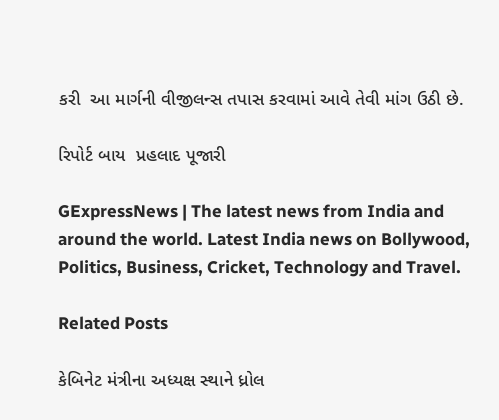કરી  આ માર્ગની વીજીલન્સ તપાસ કરવામાં આવે તેવી માંગ ઉઠી છે.

રિપોર્ટ બાય  પ્રહલાદ પૂજારી

GExpressNews | The latest news from India and around the world. Latest India news on Bollywood, Politics, Business, Cricket, Technology and Travel.

Related Posts

કેબિનેટ મંત્રીના અધ્યક્ષ સ્થાને ધ્રોલ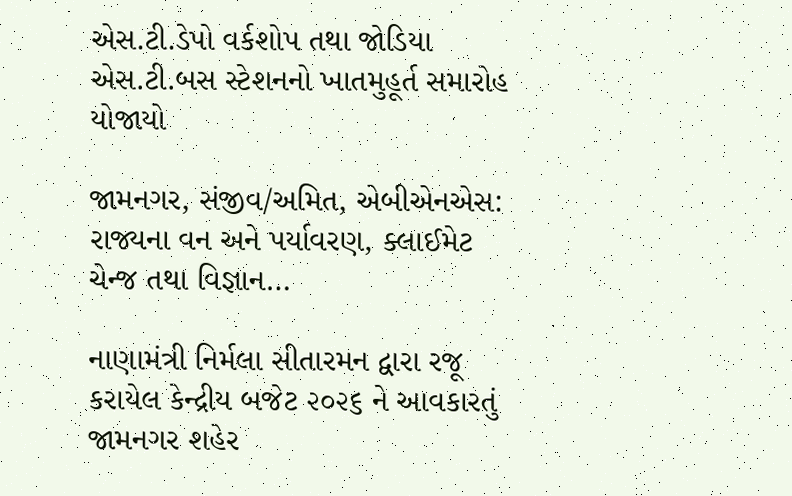એસ.ટી.ડેપો વર્કશોપ તથા જોડિયા એસ.ટી.બસ સ્ટેશનનો ખાતમુહૂર્ત સમારોહ યોજાયો

જામનગર, સંજીવ/અમિત, એબીએનએસ: રાજ્યના વન અને પર્યાવરણ, ક્લાઈમેટ ચેન્જ તથા વિજ્ઞાન…

નાણામંત્રી નિર્મલા સીતારમન દ્વારા રજૂ કરાયેલ કેન્દ્રીય બજેટ ૨૦૨૬ ને આવકારતું જામનગર શહેર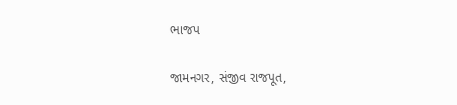ભાજપ

જામનગર, સંજીવ રાજપૂત,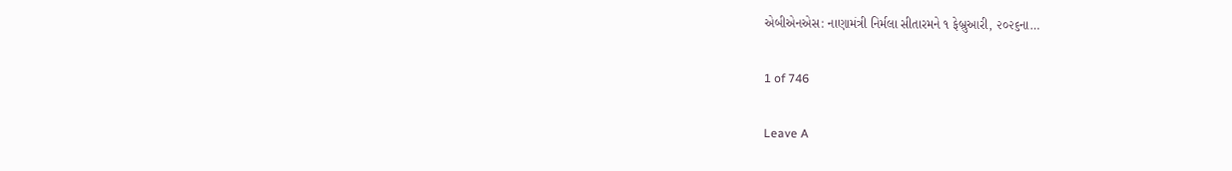એબીએનએસ: નાણામંત્રી નિર્મલા સીતારમને ૧ ફેબ્રુઆરી, ૨૦૨૬ના…

1 of 746

Leave A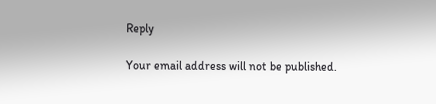Reply

Your email address will not be published.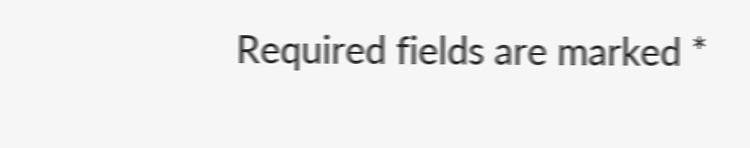Required fields are marked *